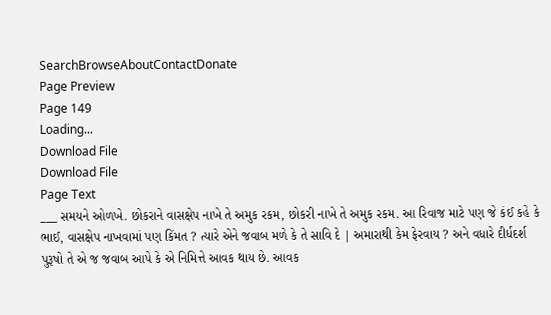SearchBrowseAboutContactDonate
Page Preview
Page 149
Loading...
Download File
Download File
Page Text
___ સમયને ઓળખે. છોકરાને વાસક્ષેપ નાખે તે અમુક રકમ, છોકરી નાખે તે અમુક રકમ. આ રિવાજ માટે પણ જે કંઈ કહે કે ભાઈ, વાસક્ષેપ નાખવામાં પણ કિંમત ? ત્યારે એને જવાબ મળે કે તે સાવિ દે | અમારાથી કેમ ફેરવાય ? અને વધારે દીર્ધદર્શ પુરૂષો તે એ જ જવાબ આપે કે એ નિમિત્તે આવક થાય છે. આવક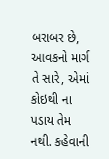બરાબર છે, આવકનો માર્ગ તે સારે, એમાં કોઇથી ના પડાય તેમ નથી. કહેવાની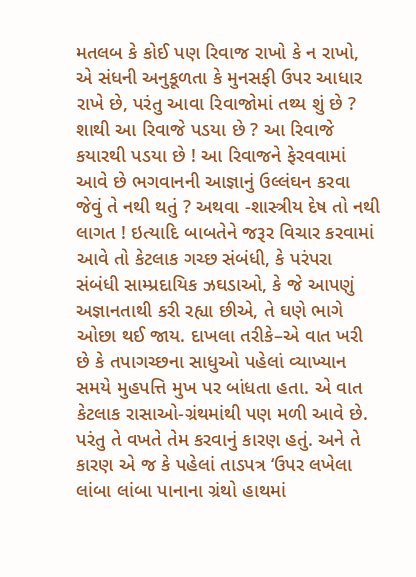મતલબ કે કોઈ પણ રિવાજ રાખો કે ન રાખો, એ સંધની અનુકૂળતા કે મુનસફી ઉપર આધાર રાખે છે, પરંતુ આવા રિવાજોમાં તથ્ય શું છે ? શાથી આ રિવાજે પડયા છે ? આ રિવાજે કયારથી પડયા છે ! આ રિવાજને ફેરવવામાં આવે છે ભગવાનની આજ્ઞાનું ઉલ્લંઘન કરવા જેવું તે નથી થતું ? અથવા -શાસ્ત્રીય દેષ તો નથી લાગત ! ઇત્યાદિ બાબતેને જરૂર વિચાર કરવામાં આવે તો કેટલાક ગચ્છ સંબંધી, કે પરંપરા સંબંધી સામ્પ્રદાયિક ઝઘડાઓ, કે જે આપણું અજ્ઞાનતાથી કરી રહ્યા છીએ, તે ઘણે ભાગે ઓછા થઈ જાય. દાખલા તરીકે–એ વાત ખરી છે કે તપાગચ્છના સાધુઓ પહેલાં વ્યાખ્યાન સમયે મુહપત્તિ મુખ પર બાંધતા હતા. એ વાત કેટલાક રાસાઓ-ગ્રંથમાંથી પણ મળી આવે છે. પરંતુ તે વખતે તેમ કરવાનું કારણ હતું. અને તે કારણ એ જ કે પહેલાં તાડપત્ર ‘ઉપર લખેલા લાંબા લાંબા પાનાના ગ્રંથો હાથમાં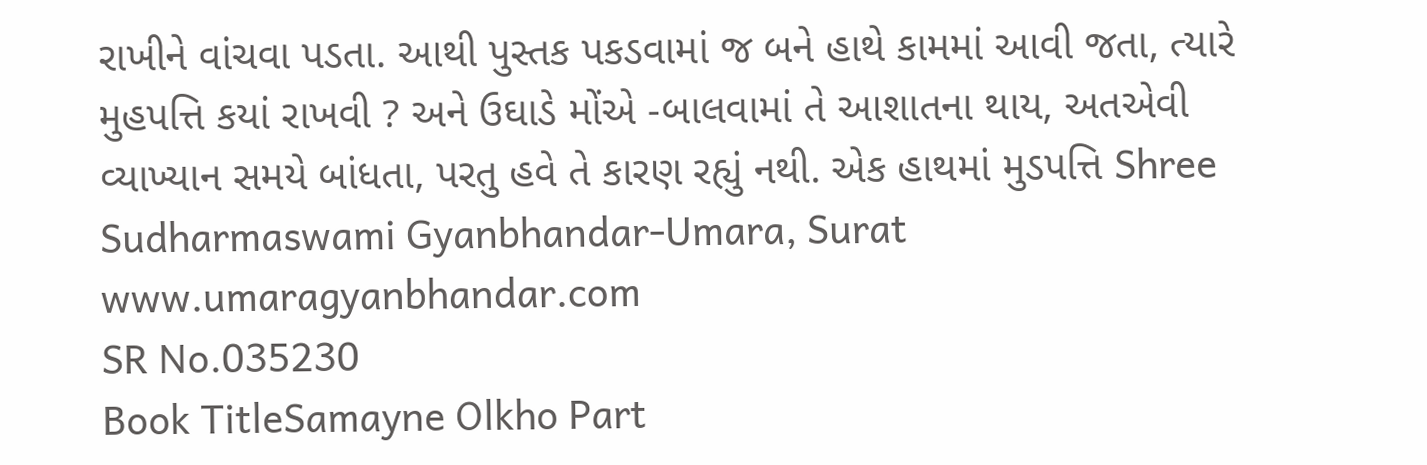રાખીને વાંચવા પડતા. આથી પુસ્તક પકડવામાં જ બને હાથે કામમાં આવી જતા, ત્યારે મુહપત્તિ કયાં રાખવી ? અને ઉઘાડે મોંએ -બાલવામાં તે આશાતના થાય, અતએવી વ્યાખ્યાન સમયે બાંધતા, પરતુ હવે તે કારણ રહ્યું નથી. એક હાથમાં મુડપત્તિ Shree Sudharmaswami Gyanbhandar-Umara, Surat www.umaragyanbhandar.com
SR No.035230
Book TitleSamayne Olkho Part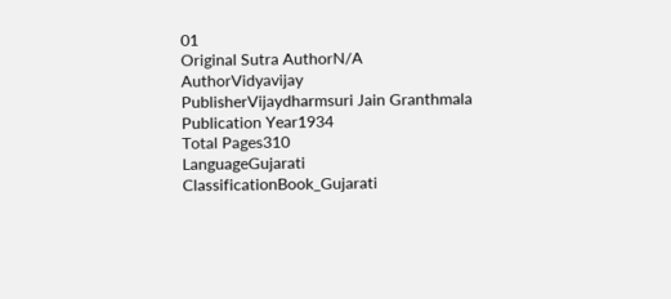01
Original Sutra AuthorN/A
AuthorVidyavijay
PublisherVijaydharmsuri Jain Granthmala
Publication Year1934
Total Pages310
LanguageGujarati
ClassificationBook_Gujarati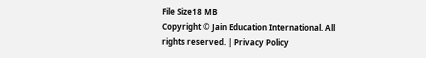File Size18 MB
Copyright © Jain Education International. All rights reserved. | Privacy Policy